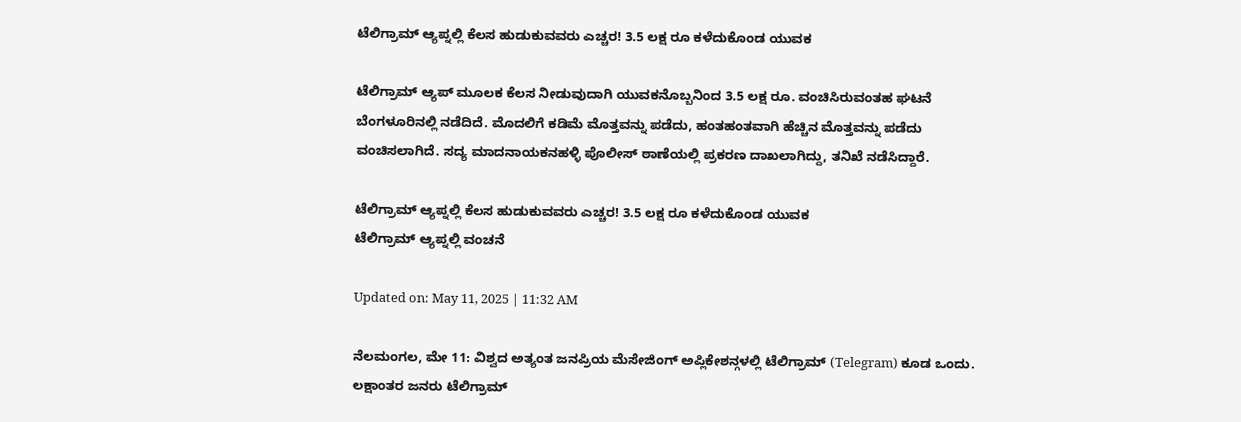ಟೆಲಿಗ್ರಾಮ್ ಆ್ಯಪ್ನಲ್ಲಿ ಕೆಲಸ ಹುಡುಕುವವರು ಎಚ್ಚರ! 3.5 ಲಕ್ಷ ರೂ ಕಳೆದುಕೊಂಡ ಯುವಕ

ಟೆಲಿಗ್ರಾಮ್ ಆ್ಯಪ್ ಮೂಲಕ ಕೆಲಸ ನೀಡುವುದಾಗಿ ಯುವಕನೊಬ್ಬನಿಂದ 3.5 ಲಕ್ಷ ರೂ. ವಂಚಿಸಿರುವಂತಹ ಘಟನೆ ಬೆಂಗಳೂರಿನಲ್ಲಿ ನಡೆದಿದೆ. ಮೊದಲಿಗೆ ಕಡಿಮೆ ಮೊತ್ತವನ್ನು ಪಡೆದು, ಹಂತಹಂತವಾಗಿ ಹೆಚ್ಚಿನ ಮೊತ್ತವನ್ನು ಪಡೆದು ವಂಚಿಸಲಾಗಿದೆ. ಸದ್ಯ ಮಾದನಾಯಕನಹಳ್ಳಿ ಪೊಲೀಸ್ ಠಾಣೆಯಲ್ಲಿ ಪ್ರಕರಣ ದಾಖಲಾಗಿದ್ದು, ತನಿಖೆ ನಡೆಸಿದ್ದಾರೆ.

ಟೆಲಿಗ್ರಾಮ್ ಆ್ಯಪ್ನಲ್ಲಿ ಕೆಲಸ ಹುಡುಕುವವರು ಎಚ್ಚರ! 3.5 ಲಕ್ಷ ರೂ ಕಳೆದುಕೊಂಡ ಯುವಕ
ಟೆಲಿಗ್ರಾಮ್ ಆ್ಯಪ್ನಲ್ಲಿ ವಂಚನೆ

Updated on: May 11, 2025 | 11:32 AM

ನೆಲಮಂಗಲ, ಮೇ 11: ವಿಶ್ವದ ಅತ್ಯಂತ ಜನಪ್ರಿಯ ಮೆಸೇಜಿಂಗ್ ಅಪ್ಲಿಕೇಶನ್ಗಳಲ್ಲಿ ಟೆಲಿಗ್ರಾಮ್ (Telegram) ಕೂಡ ಒಂದು. ಲಕ್ಷಾಂತರ ಜನರು ಟೆಲಿಗ್ರಾಮ್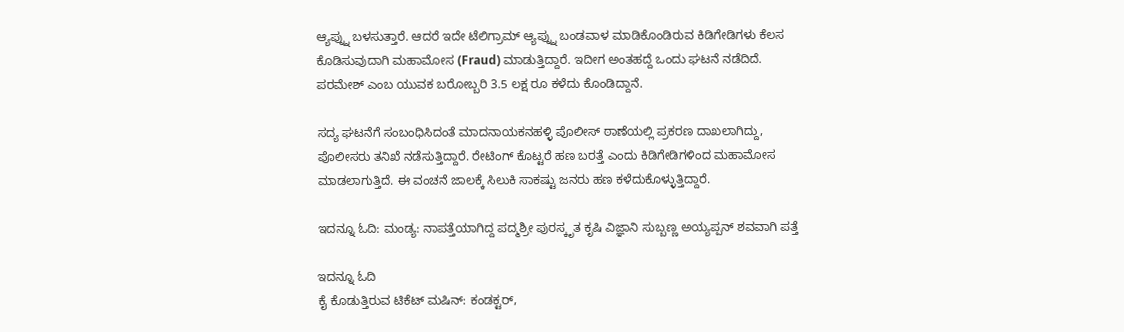ಆ್ಯಪ್ನ್ನು ಬಳಸುತ್ತಾರೆ. ಆದರೆ ಇದೇ ಟೆಲಿಗ್ರಾಮ್ ಆ್ಯಪ್ನ್ನು ಬಂಡವಾಳ ಮಾಡಿಕೊಂಡಿರುವ ಕಿಡಿಗೇಡಿಗಳು ಕೆಲಸ ಕೊಡಿಸುವುದಾಗಿ ಮಹಾಮೋಸ (Fraud) ಮಾಡುತ್ತಿದ್ದಾರೆ. ಇದೀಗ ಅಂತಹದ್ದೆ ಒಂದು ಘಟನೆ ನಡೆದಿದೆ. ಪರಮೇಶ್ ಎಂಬ ಯುವಕ ಬರೋಬ್ಬರಿ 3.5 ಲಕ್ಷ ರೂ ಕಳೆದು ಕೊಂಡಿದ್ದಾನೆ.

ಸದ್ಯ ಘಟನೆಗೆ ಸಂಬಂಧಿಸಿದಂತೆ ಮಾದನಾಯಕನಹಳ್ಳಿ ಪೊಲೀಸ್ ಠಾಣೆಯಲ್ಲಿ ಪ್ರಕರಣ ದಾಖಲಾಗಿದ್ದು, ಪೊಲೀಸರು ತನಿಖೆ ನಡೆಸುತ್ತಿದ್ದಾರೆ. ರೇಟಿಂಗ್ ಕೊಟ್ಟರೆ ಹಣ ಬರತ್ತೆ ಎಂದು ಕಿಡಿಗೇಡಿಗಳಿಂದ ಮಹಾಮೋಸ ಮಾಡಲಾಗುತ್ತಿದೆ. ಈ ವಂಚನೆ ಜಾಲಕ್ಕೆ ಸಿಲುಕಿ ಸಾಕಷ್ಟು ಜನರು ಹಣ ಕಳೆದುಕೊಳ್ಳುತ್ತಿದ್ದಾರೆ.

ಇದನ್ನೂ ಓದಿ: ಮಂಡ್ಯ: ನಾಪತ್ತೆಯಾಗಿದ್ದ ಪದ್ಮಶ್ರೀ ಪುರಸ್ಕೃತ ಕೃಷಿ ವಿಜ್ಞಾನಿ ಸುಬ್ಬಣ್ಣ ಅಯ್ಯಪ್ಪನ್ ಶವವಾಗಿ ಪತ್ತೆ

ಇದನ್ನೂ ಓದಿ
ಕೈ ಕೊಡುತ್ತಿರುವ ಟಿಕೆಟ್ ಮಷಿನ್: ಕಂಡಕ್ಟರ್,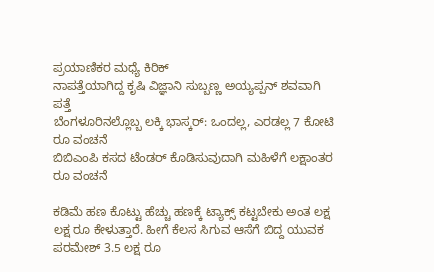ಪ್ರಯಾಣಿಕರ ಮಧ್ಯೆ ಕಿರಿಕ್
ನಾಪತ್ತೆಯಾಗಿದ್ದ ಕೃಷಿ ವಿಜ್ಞಾನಿ ಸುಬ್ಬಣ್ಣ ಅಯ್ಯಪ್ಪನ್ ಶವವಾಗಿ ಪತ್ತೆ
ಬೆಂಗಳೂರಿನಲ್ಲೊಬ್ಬ ಲಕ್ಕಿ ಭಾಸ್ಕರ್: ಒಂದಲ್ಲ, ಎರಡಲ್ಲ 7 ಕೋಟಿ ರೂ ವಂಚನೆ
ಬಿಬಿಎಂಪಿ ಕಸದ ಟೆಂಡರ್ ಕೊಡಿಸುವುದಾಗಿ ಮಹಿಳೆಗೆ ಲಕ್ಷಾಂತರ ರೂ ವಂಚನೆ

ಕಡಿಮೆ ಹಣ ಕೊಟ್ಟು ಹೆಚ್ಚು ಹಣಕ್ಕೆ ಟ್ಯಾಕ್ಸ್ ಕಟ್ಟಬೇಕು ಅಂತ ಲಕ್ಷ ಲಕ್ಷ ರೂ ಕೇಳುತ್ತಾರೆ. ಹೀಗೆ ಕೆಲಸ ಸಿಗುವ ಆಸೆಗೆ ಬಿದ್ದ ಯುವಕ ಪರಮೇಶ್ 3.5 ಲಕ್ಷ ರೂ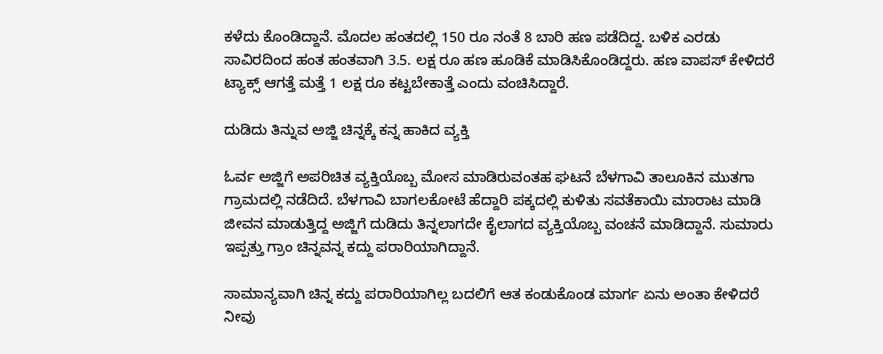ಕಳೆದು ಕೊಂಡಿದ್ದಾನೆ. ಮೊದಲ ಹಂತದಲ್ಲಿ 150 ರೂ ನಂತೆ 8 ಬಾರಿ ಹಣ ಪಡೆದಿದ್ದ. ಬಳಿಕ ಎರಡು ಸಾವಿರದಿಂದ ಹಂತ ಹಂತವಾಗಿ 3.5. ಲಕ್ಷ ರೂ ಹಣ ಹೂಡಿಕೆ ಮಾಡಿಸಿಕೊಂಡಿದ್ದರು. ಹಣ ವಾಪಸ್ ಕೇಳಿದರೆ ಟ್ಯಾಕ್ಸ್ ಆಗತ್ತೆ ಮತ್ತೆ 1 ಲಕ್ಷ ರೂ ಕಟ್ಟಬೇಕಾತ್ತೆ ಎಂದು ವಂಚಿಸಿದ್ದಾರೆ.

ದುಡಿದು ತಿನ್ನುವ ಅಜ್ಜಿ ಚಿನ್ನಕ್ಕೆ ಕನ್ನ ಹಾಕಿದ ವ್ಯಕ್ತಿ

ಓರ್ವ ಅಜ್ಜಿಗೆ ಅಪರಿಚಿತ ವ್ಯಕ್ತಿಯೊಬ್ಬ ಮೋಸ ಮಾಡಿರುವಂತಹ ಘಟನೆ ಬೆಳಗಾವಿ ತಾಲೂಕಿನ ಮುತಗಾ ಗ್ರಾಮದಲ್ಲಿ ನಡೆದಿದೆ. ಬೆಳಗಾವಿ ಬಾಗಲಕೋಟೆ ಹೆದ್ದಾರಿ ಪಕ್ಕದಲ್ಲಿ ಕುಳಿತು ಸವತೆಕಾಯಿ ಮಾರಾಟ ಮಾಡಿ ಜೀವನ ಮಾಡುತ್ತಿದ್ದ ಅಜ್ಜಿಗೆ ದುಡಿದು ತಿನ್ನಲಾಗದೇ ಕೈಲಾಗದ ವ್ಯಕ್ತಿಯೊಬ್ಬ ವಂಚನೆ ಮಾಡಿದ್ದಾನೆ. ಸುಮಾರು ಇಪ್ಪತ್ತು ಗ್ರಾಂ ಚಿನ್ನವನ್ನ ಕದ್ದು ಪರಾರಿಯಾಗಿದ್ದಾನೆ.

ಸಾಮಾನ್ಯವಾಗಿ ಚಿನ್ನ ಕದ್ದು ಪರಾರಿಯಾಗಿಲ್ಲ ಬದಲಿಗೆ ಆತ ಕಂಡುಕೊಂಡ ಮಾರ್ಗ ಏನು ಅಂತಾ ಕೇಳಿದರೆ ನೀವು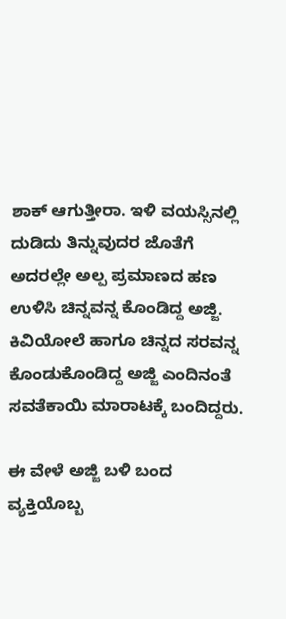ಶಾಕ್ ಆಗುತ್ತೀರಾ. ಇಳಿ ವಯಸ್ಸಿನಲ್ಲಿ ದುಡಿದು ತಿನ್ನುವುದರ ಜೊತೆಗೆ ಅದರಲ್ಲೇ ಅಲ್ಪ ಪ್ರಮಾಣದ ಹಣ ಉಳಿಸಿ ಚಿನ್ನವನ್ನ ಕೊಂಡಿದ್ದ ಅಜ್ಜಿ. ಕಿವಿಯೋಲೆ ಹಾಗೂ ಚಿನ್ನದ ಸರವನ್ನ ಕೊಂಡುಕೊಂಡಿದ್ದ ಅಜ್ಜಿ ಎಂದಿನಂತೆ ಸವತೆಕಾಯಿ ಮಾರಾಟಕ್ಕೆ ಬಂದಿದ್ದರು.

ಈ ವೇಳೆ ಅಜ್ಜಿ ಬಳಿ ಬಂದ ವ್ಯಕ್ತಿಯೊಬ್ಬ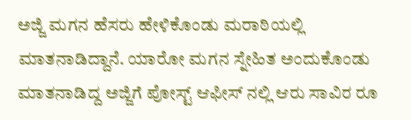ಅಜ್ಜಿ ಮಗನ ಹೆಸರು ಹೇಳಿಕೊಂಡು ಮರಾಠಿಯಲ್ಲಿ ಮಾತನಾಡಿದ್ದಾನೆ. ಯಾರೋ ಮಗನ ಸ್ನೇಹಿತ ಅಂದುಕೊಂಡು ಮಾತನಾಡಿದ್ದ ಅಜ್ಜಿಗೆ ಪೋಸ್ಟ್ ಆಫೀಸ್ ನಲ್ಲಿ ಆರು ಸಾವಿರ ರೂ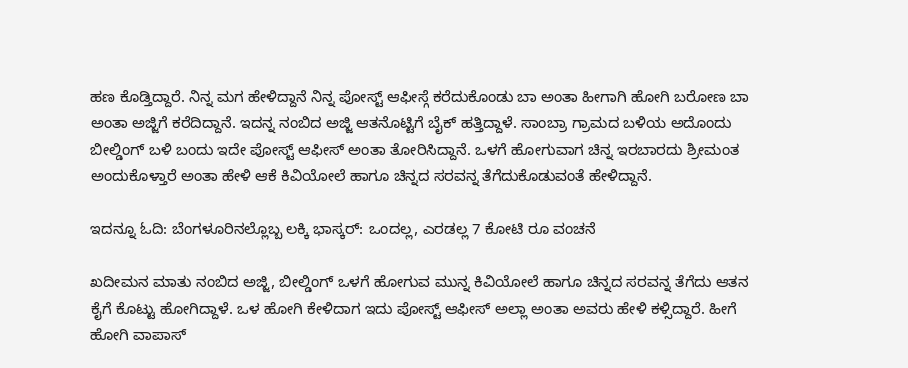ಹಣ ಕೊಡ್ತಿದ್ದಾರೆ. ನಿನ್ನ ಮಗ ಹೇಳಿದ್ದಾನೆ ನಿನ್ನ ಪೋಸ್ಟ್ ಆಫೀಸ್ಗೆ ಕರೆದುಕೊಂಡು ಬಾ ಅಂತಾ ಹೀಗಾಗಿ ಹೋಗಿ ಬರೋಣ ಬಾ ಅಂತಾ ಅಜ್ಜಿಗೆ ಕರೆದಿದ್ದಾನೆ. ಇದನ್ನ ನಂಬಿದ ಅಜ್ಜಿ ಆತನೊಟ್ಟಿಗೆ ಬೈಕ್ ಹತ್ತಿದ್ದಾಳೆ. ಸಾಂಬ್ರಾ ಗ್ರಾಮದ ಬಳಿಯ ಅದೊಂದು ಬೀಲ್ಡಿಂಗ್ ಬಳಿ ಬಂದು ಇದೇ ಪೋಸ್ಟ್ ಆಫೀಸ್ ಅಂತಾ ತೋರಿಸಿದ್ದಾನೆ. ಒಳಗೆ ಹೋಗುವಾಗ ಚಿನ್ನ ಇರಬಾರದು ಶ್ರೀಮಂತ ಅಂದುಕೊಳ್ತಾರೆ ಅಂತಾ ಹೇಳಿ ಆಕೆ ಕಿವಿಯೋಲೆ ಹಾಗೂ ಚಿನ್ನದ ಸರವನ್ನ ತೆಗೆದುಕೊಡುವಂತೆ ಹೇಳಿದ್ದಾನೆ.

ಇದನ್ನೂ ಓದಿ: ಬೆಂಗಳೂರಿನಲ್ಲೊಬ್ಬ ಲಕ್ಕಿ ಭಾಸ್ಕರ್: ಒಂದಲ್ಲ, ಎರಡಲ್ಲ 7 ಕೋಟಿ ರೂ ವಂಚನೆ

ಖದೀಮನ ಮಾತು ನಂಬಿದ ಅಜ್ಜಿ, ಬೀಲ್ಡಿಂಗ್ ಒಳಗೆ ಹೋಗುವ ಮುನ್ನ ಕಿವಿಯೋಲೆ ಹಾಗೂ ಚಿನ್ನದ ಸರವನ್ನ ತೆಗೆದು ಆತನ ಕೈಗೆ ಕೊಟ್ಟು ಹೋಗಿದ್ದಾಳೆ. ಒಳ ಹೋಗಿ ಕೇಳಿದಾಗ ಇದು ಪೋಸ್ಟ್ ಆಫೀಸ್ ಅಲ್ಲಾ ಅಂತಾ ಅವರು ಹೇಳಿ ಕಳ್ಸಿದ್ದಾರೆ. ಹೀಗೆ ಹೋಗಿ ವಾಪಾಸ್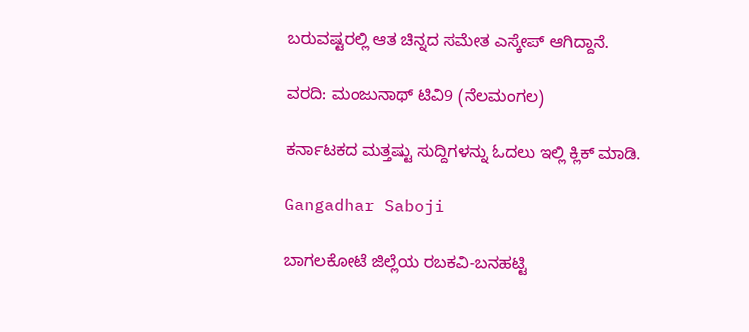ಬರುವಷ್ಟರಲ್ಲಿ ಆತ ಚಿನ್ನದ ಸಮೇತ ಎಸ್ಕೇಪ್ ಆಗಿದ್ದಾನೆ.

ವರದಿ: ಮಂಜುನಾಥ್ ಟಿವಿ9 (ನೆಲಮಂಗಲ)

ಕರ್ನಾಟಕದ ಮತ್ತಷ್ಟು ಸುದ್ದಿಗಳನ್ನು ಓದಲು ಇಲ್ಲಿ ಕ್ಲಿಕ್ ಮಾಡಿ.

Gangadhar Saboji

ಬಾಗಲಕೋಟೆ ಜಿಲ್ಲೆಯ ರಬಕವಿ-ಬನಹಟ್ಟಿ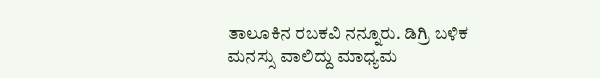ತಾಲೂಕಿನ ರಬಕವಿ ನನ್ನೂರು. ಡಿಗ್ರಿ ಬಳಿಕ ಮನಸ್ಸು ವಾಲಿದ್ದು ಮಾಧ್ಯಮ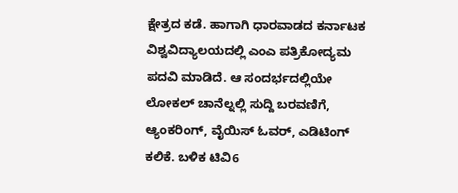ಕ್ಷೇತ್ರದ ಕಡೆ. ಹಾಗಾಗಿ ಧಾರವಾಡದ ಕರ್ನಾಟಕ ವಿಶ್ವವಿದ್ಯಾಲಯದಲ್ಲಿ ಎಂಎ ಪತ್ರಿಕೋದ್ಯಮ ಪದವಿ ಮಾಡಿದೆ. ಆ ಸಂದರ್ಭದಲ್ಲಿಯೇ ಲೋಕಲ್ ಚಾನೆಲ್ನಲ್ಲಿ ಸುದ್ದಿ ಬರವಣಿಗೆ, ಆ್ಯಂಕರಿಂಗ್, ವೈಯಿಸ್ ಓವರ್, ಎಡಿಟಿಂಗ್ ಕಲಿಕೆ. ಬಳಿಕ ಟಿವಿ6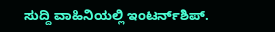ಸುದ್ದಿ ವಾಹಿನಿಯಲ್ಲಿ ಇಂಟರ್ನ್‌ಶಿಪ್.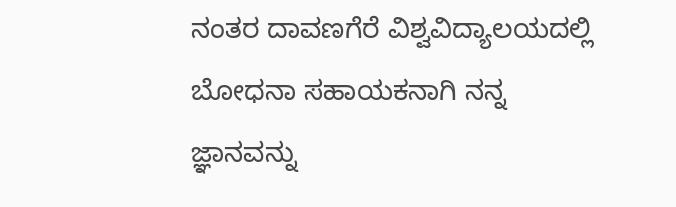ನಂತರ ದಾವಣಗೆರೆ ವಿಶ್ವವಿದ್ಯಾಲಯದಲ್ಲಿ ಬೋಧನಾ ಸಹಾಯಕನಾಗಿ ನನ್ನ ಜ್ಞಾನವನ್ನು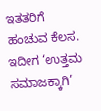ಇತತರಿಗೆ ಹಂಚುವ ಕೆಲಸ. ಇದೀಗ ‘ಉತ್ತಮ ಸಮಾಜಕ್ಕಾಗಿ’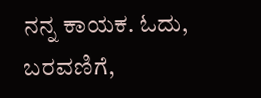ನನ್ನ ಕಾಯಕ. ಓದು, ಬರವಣಿಗೆ,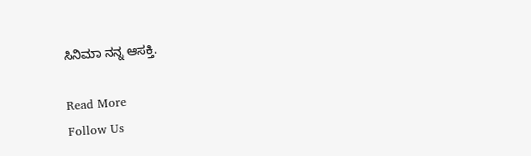ಸಿನಿಮಾ ನನ್ನ ಆಸಕ್ತಿ.

Read More
Follow Us